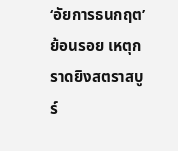‘อัยการธนกฤต’ย้อนรอย เหตุกราดยิงสตราสบูร์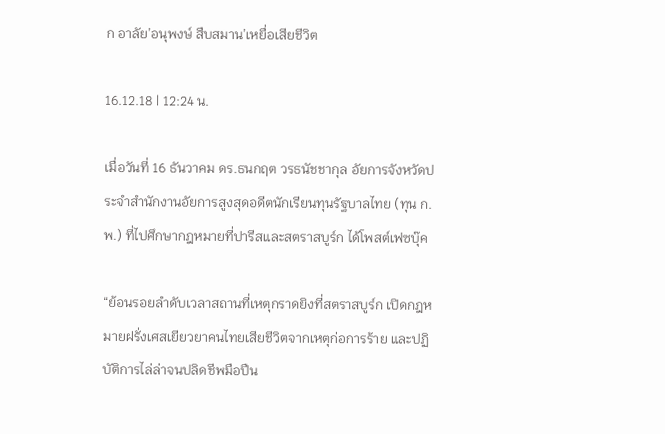ก อาลัย’อนุพงษ์ สืบสมาน’เหยื่อเสียชีวิต

16.12.18 | 12:24 น.

เมื่อวันที่ 16 ธันวาคม ดร.ธนกฤต วรธนัชชากุล อัยการจังหวัดประจำสำนักงานอัยการสูงสุดอดีตนักเรียนทุนรัฐบาลไทย (ทุน ก.พ.) ที่ไปศึกษากฎหมายที่ปารีสและสตราสบูร์ก ได้โพสต์เฟซบุ๊ค

“ย้อนรอยลำดับเวลาสถานที่เหตุกราดยิงที่สตราสบูร์ก เปิดกฎหมายฝรั่งเศสเยียวยาคนไทยเสียชีวิตจากเหตุก่อการร้าย และปฏิบัติการไล่ล่าจนปลิดชีพมือปืน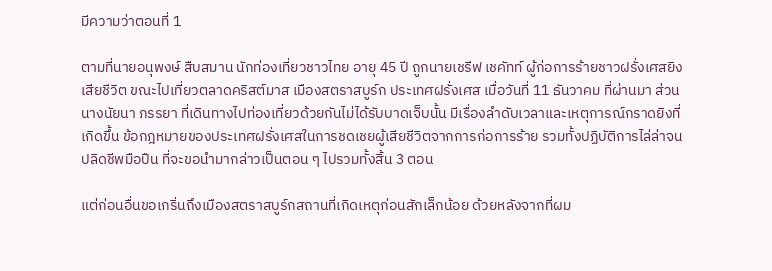มีความว่าตอนที่ 1

ตามที่นายอนุพงษ์ สืบสมาน นักท่องเที่ยวชาวไทย อายุ 45 ปี ถูกนายเชรีฟ เชคัทท์ ผู้ก่อการร้ายชาวฝรั่งเศสยิงเสียชีวิต ขณะไปเที่ยวตลาดคริสต์มาส เมืองสตราสบูร์ก ประเทศฝรั่งเศส เมื่อวันที่ 11 ธันวาคม ที่ผ่านมา ส่วนนางนัยนา ภรรยา ที่เดินทางไปท่องเที่ยวด้วยกันไม่ได้รับบาดเจ็บนั้น มีเรื่องลำดับเวลาและเหตุการณ์กราดยิงที่เกิดขึ้น ข้อกฎหมายของประเทศฝรั่งเศสในการชดเชยผู้เสียชีวิตจากการก่อการร้าย รวมทั้งปฏิบัติการไล่ล่าจนปลิดชีพมือปืน ที่จะขอนำมากล่าวเป็นตอน ๆ ไปรวมทั้งสิ้น 3 ตอน

แต่ก่อนอื่นขอเกริ่นถึงเมืองสตราสบูร์กสถานที่เกิดเหตุก่อนสักเล็กน้อย ด้วยหลังจากที่ผม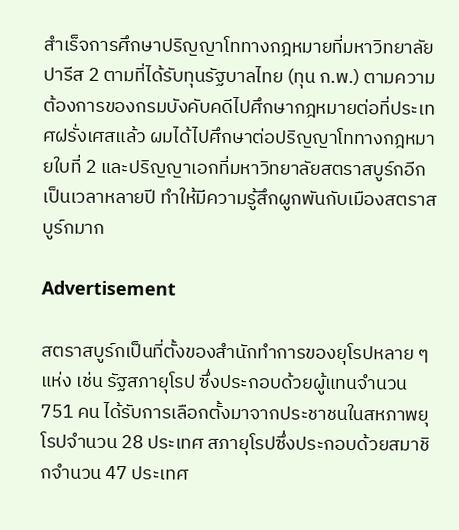สำเร็จการศึกษาปริญญาโททางกฎหมายที่มหาวิทยาลัยปารีส 2 ตามที่ได้รับทุนรัฐบาลไทย (ทุน ก.พ.) ตามความต้องการของกรมบังคับคดีไปศึกษากฎหมายต่อที่ประเทศฝรั่งเศสแล้ว ผมได้ไปศึกษาต่อปริญญาโททางกฎหมายใบที่ 2 และปริญญาเอกที่มหาวิทยาลัยสตราสบูร์กอีกเป็นเวลาหลายปี ทำให้มีความรู้สึกผูกพันกับเมืองสตราสบูร์กมาก

Advertisement

สตราสบูร์กเป็นที่ตั้งของสำนักทำการของยุโรปหลาย ๆ แห่ง เช่น รัฐสภายุโรป ซึ่งประกอบด้วยผู้แทนจำนวน 751 คน ได้รับการเลือกตั้งมาจากประชาชนในสหภาพยุโรปจำนวน 28 ประเทศ สภายุโรปซึ่งประกอบด้วยสมาชิกจำนวน 47 ประเทศ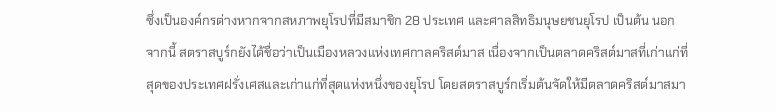ซึ่งเป็นองค์กรต่างหากจากสหภาพยุโรปที่มีสมาชิก 28 ประเทศ และศาลสิทธิมนุษยชนยุโรป เป็นต้น นอกจากนี้ สตราสบูร์กยังได้ชื่อว่าเป็นเมืองหลวงแห่งเทศกาลคริสต์มาส เนื่องจากเป็นตลาดคริสต์มาสที่เก่าแก่ที่สุดของประเทศฝรั่งเศสและเก่าแก่ที่สุดแห่งหนึ่งของยุโรป โดยสตราสบูร์กเริ่มต้นจัดให้มีตลาดคริสต์มาสมา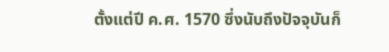ตั้งแต่ปี ค.ศ. 1570 ซึ่งนับถึงปัจจุบันก็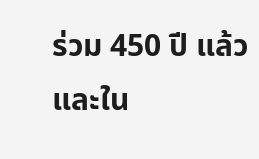ร่วม 450 ปี แล้ว และใน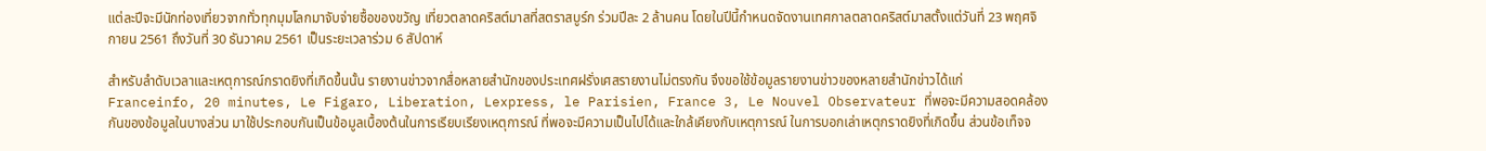แต่ละปีจะมีนักท่องเที่ยวจากทั่วทุกมุมโลกมาจับจ่ายซื้อของขวัญ เที่ยวตลาดคริสต์มาสที่สตราสบูร์ก ร่วมปีละ 2 ล้านคน โดยในปีนี้กำหนดจัดงานเทศกาลตลาดคริสต์มาสตั้งแต่วันที่ 23 พฤศจิกายน 2561 ถึงวันที่ 30 ธันวาคม 2561 เป็นระยะเวลาร่วม 6 สัปดาห์

สำหรับลำดับเวลาและเหตุการณ์กราดยิงที่เกิดขึ้นนั้น รายงานข่าวจากสื่อหลายสำนักของประเทศฝรั่งเศสรายงานไม่ตรงกัน จึงขอใช้ข้อมูลรายงานข่าวของหลายสำนักข่าวได้แก่ Franceinfo, 20 minutes, Le Figaro, Liberation, Lexpress, le Parisien, France 3, Le Nouvel Observateur ที่พอจะมีความสอดคล้องกันของข้อมูลในบางส่วน มาใช้ประกอบกันเป็นข้อมูลเบื้องต้นในการเรียบเรียงเหตุการณ์ ที่พอจะมีความเป็นไปได้และใกล้เคียงกับเหตุการณ์ ในการบอกเล่าเหตุกราดยิงที่เกิดขึ้น ส่วนข้อเท็จจ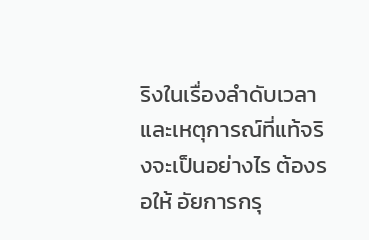ริงในเรื่องลำดับเวลาและเหตุการณ์ที่แท้จริงจะเป็นอย่างไร ต้องรอให้ อัยการกรุ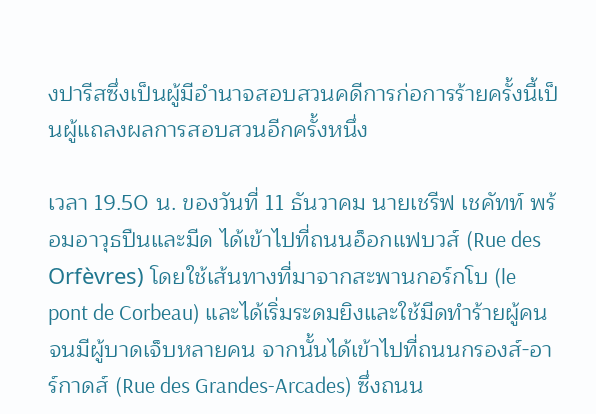งปารีสซึ่งเป็นผู้มีอำนาจสอบสวนคดีการก่อการร้ายครั้งนี้เป็นผู้แถลงผลการสอบสวนอีกครั้งหนึ่ง

เวลา 19.50 น. ของวันที่ 11 ธันวาคม นายเชรีฟ เชคัทท์ พร้อมอาวุธปืนและมีด ได้เข้าไปที่ถนนอ็อกแฟบวส์ (Rue des Orfèvres) โดยใช้เส้นทางที่มาจากสะพานกอร์กโบ (le pont de Corbeau) และได้เริ่มระดมยิงและใช้มีดทำร้ายผู้คนจนมีผู้บาดเจ็บหลายคน จากนั้นได้เข้าไปที่ถนนกรองส์-อาร์กาดส์ (Rue des Grandes-Arcades) ซึ่งถนน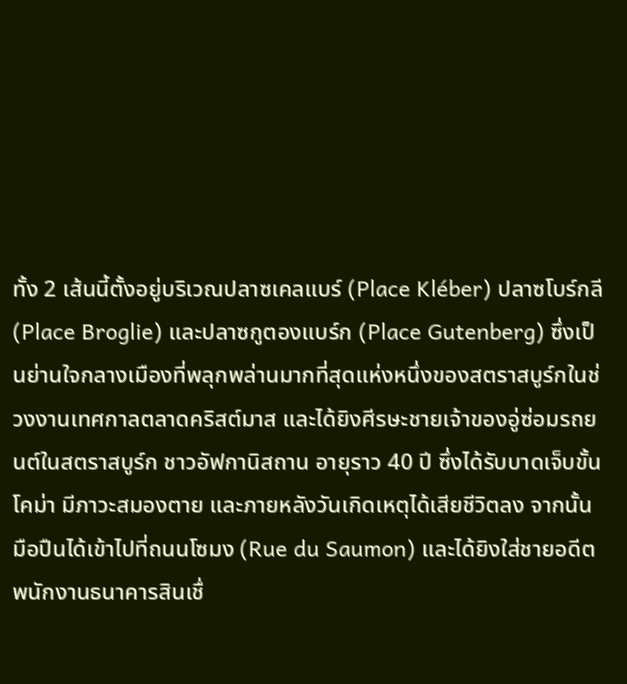ทั้ง 2 เส้นนี้ตั้งอยู่บริเวณปลาซเคลแบร์ (Place Kléber) ปลาซโบร์กลี (Place Broglie) และปลาซกูตองแบร์ก (Place Gutenberg) ซึ่งเป็นย่านใจกลางเมืองที่พลุกพล่านมากที่สุดแห่งหนึ่งของสตราสบูร์กในช่วงงานเทศกาลตลาดคริสต์มาส และได้ยิงศีรษะชายเจ้าของอู่ซ่อมรถยนต์ในสตราสบูร์ก ชาวอัฟกานิสถาน อายุราว 40 ปี ซึ่งได้รับบาดเจ็บขั้นโคม่า มีภาวะสมองตาย และภายหลังวันเกิดเหตุได้เสียชีวิตลง จากนั้นมือปืนได้เข้าไปที่ถนนโซมง (Rue du Saumon) และได้ยิงใส่ชายอดีตพนักงานธนาคารสินเชื่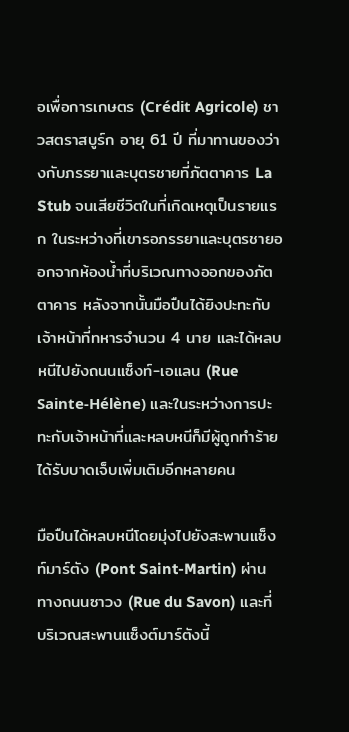อเพื่อการเกษตร (Crédit Agricole) ชาวสตราสบูร์ก อายุ 61 ปี ที่มาทานของว่างกับภรรยาและบุตรชายที่ภัตตาคาร La Stub จนเสียชีวิตในที่เกิดเหตุเป็นรายแรก ในระหว่างที่เขารอภรรยาและบุตรชายออกจากห้องน้ำที่บริเวณทางออกของภัตตาคาร หลังจากนั้นมือปืนได้ยิงปะทะกับเจ้าหน้าที่ทหารจำนวน 4 นาย และได้หลบหนีไปยังถนนแซ็งท์-เอแลน (Rue Sainte-Hélène) และในระหว่างการปะทะกับเจ้าหน้าที่และหลบหนีก็มีผู้ถูกทำร้ายได้รับบาดเจ็บเพิ่มเติมอีกหลายคน

มือปืนได้หลบหนีโดยมุ่งไปยังสะพานแซ็งท์มาร์ตัง (Pont Saint-Martin) ผ่านทางถนนซาวง (Rue du Savon) และที่บริเวณสะพานแซ็งต์มาร์ตังนี้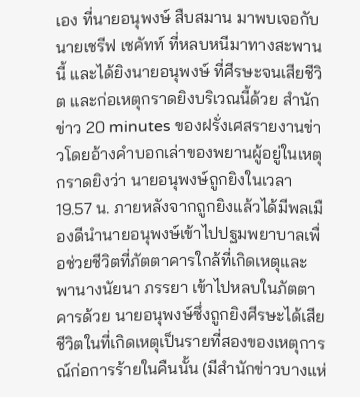เอง ที่นายอนุพงษ์ สืบสมาน มาพบเจอกับนายเชรีฟ เชคัทท์ ที่หลบหนีมาทางสะพานนี้ และได้ยิงนายอนุพงษ์ ที่ศีรษะจนเสียชีวิต และก่อเหตุกราดยิงบริเวณนี้ด้วย สำนักข่าว 20 minutes ของฝรั่งเศสรายงานข่าวโดยอ้างคำบอกเล่าของพยานผู้อยู่ในเหตุกราดยิงว่า นายอนุพงษ์ถูกยิงในเวลา 19.57 น. ภายหลังจากถูกยิงแล้วได้มีพลเมืองดีนำนายอนุพงษ์เข้าไปปฐมพยาบาลเพื่อช่วยชีวิตที่ภัตตาคารใกล้ที่เกิดเหตุและพานางนัยนา ภรรยา เข้าไปหลบในภัตตาคารด้วย นายอนุพงษ์ซึ่งถูกยิงศีรษะได้เสียชีวิตในที่เกิดเหตุเป็นรายที่สองของเหตุการณ์ก่อการร้ายในคืนนั้น (มีสำนักข่าวบางแห่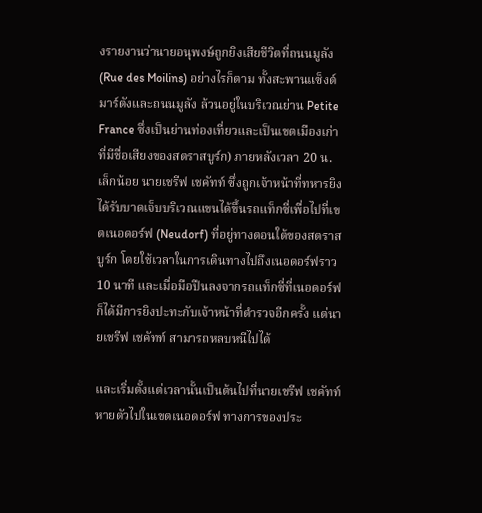งรายงานว่านายอนุพงษ์ถูกยิงเสียชีวิตที่ถนนมูลัง (Rue des Moilins) อย่างไรก็ตาม ทั้งสะพานแซ็งต์มาร์ตังและถนนมูลัง ล้วนอยู่ในบริเวณย่าน Petite France ซึ่งเป็นย่านท่องเที่ยวและเป็นเขตเมืองเก่าที่มีชื่อเสียงของสตราสบูร์ก) ภายหลังเวลา 20 น. เล็กน้อย นายเชรีฟ เชคัทท์ ซึ่งถูกเจ้าหน้าที่ทหารยิงได้รับบาดเจ็บบริเวณแขนได้ขึ้นรถแท็กซี่เพื่อไปที่เขตเนอดอร์ฟ (Neudorf) ที่อยู่ทางตอนใต้ของสตราสบูร์ก โดยใช้เวลาในการเดินทางไปถึงเนอดอร์ฟราว 10 นาที และเมื่อมือปืนลงจากรถแท็กซี่ที่เนอดอร์ฟก็ได้มีการยิงปะทะกับเจ้าหน้าที่ตำรวจอีกครั้ง แต่นายเชรีฟ เชคัทท์ สามารถหลบหนีไปได้

และเริ่มตั้งแต่เวลานั้นเป็นต้นไปที่นายเชรีฟ เชคัทท์ หายตัวไปในเขตเนอดอร์ฟ ทางการของประ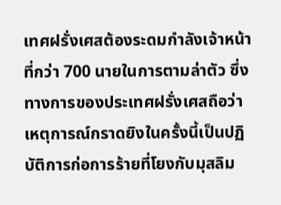เทศฝรั่งเศสต้องระดมกำลังเจ้าหน้าที่กว่า 700 นายในการตามล่าตัว ซึ่งทางการของประเทศฝรั่งเศสถือว่าเหตุการณ์กราดยิงในครั้งนี้เป็นปฏิบัติการก่อการร้ายที่โยงกับมุสลิม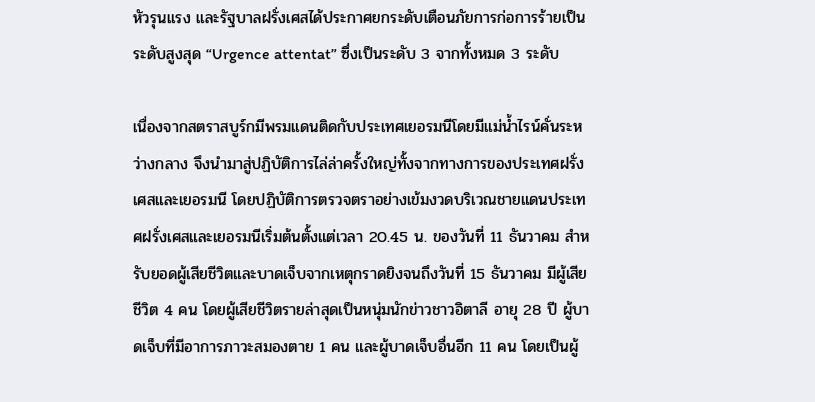หัวรุนแรง และรัฐบาลฝรั่งเศสได้ประกาศยกระดับเตือนภัยการก่อการร้ายเป็นระดับสูงสุด “Urgence attentat” ซึ่งเป็นระดับ 3 จากทั้งหมด 3 ระดับ

เนื่องจากสตราสบูร์กมีพรมแดนติดกับประเทศเยอรมนีโดยมีแม่น้ำไรน์คั่นระหว่างกลาง จึงนำมาสู่ปฏิบัติการไล่ล่าครั้งใหญ่ทั้งจากทางการของประเทศฝรั่งเศสและเยอรมนี โดยปฏิบัติการตรวจตราอย่างเข้มงวดบริเวณชายแดนประเทศฝรั่งเศสและเยอรมนีเริ่มต้นตั้งแต่เวลา 20.45 น. ของวันที่ 11 ธันวาคม สำหรับยอดผู้เสียชีวิตและบาดเจ็บจากเหตุกราดยิงจนถึงวันที่ 15 ธันวาคม มีผู้เสียชีวิต 4 คน โดยผู้เสียชีวิตรายล่าสุดเป็นหนุ่มนักข่าวชาวอิตาลี อายุ 28 ปี ผู้บาดเจ็บที่มีอาการภาวะสมองตาย 1 คน และผู้บาดเจ็บอื่นอีก 11 คน โดยเป็นผู้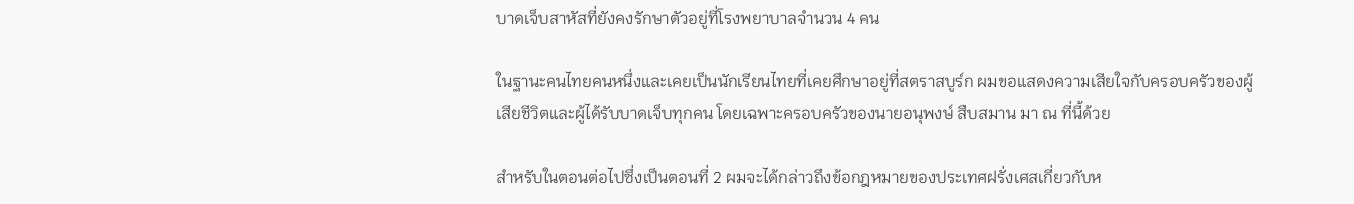บาดเจ็บสาหัสที่ยังคงรักษาตัวอยู่ที่โรงพยาบาลจำนวน 4 คน

ในฐานะคนไทยคนหนึ่งและเคยเป็นนักเรียนไทยที่เคยศึกษาอยู่ที่สตราสบูร์ก ผมขอแสดงความเสียใจกับครอบครัวของผู้เสียชีวิตและผู้ได้รับบาดเจ็บทุกคน โดยเฉพาะครอบครัวของนายอนุพงษ์ สืบสมาน มา ณ ที่นี้ด้วย

สำหรับในตอนต่อไปซึ่งเป็นตอนที่ 2 ผมจะได้กล่าวถึงข้อกฎหมายของประเทศฝรั่งเศสเกี่ยวกับห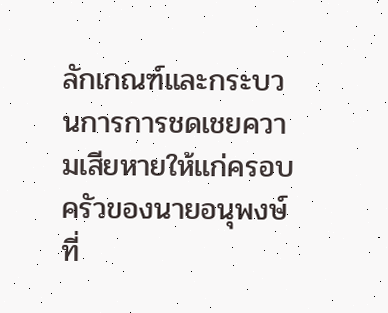ลักเกณฑ์และกระบวนการการชดเชยความเสียหายให้แก่ครอบครัวของนายอนุพงษ์ที่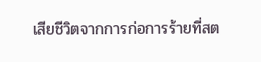เสียชีวิตจากการก่อการร้ายที่สต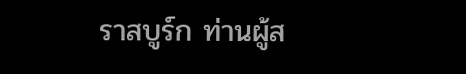ราสบูร์ก ท่านผู้ส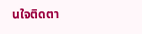นใจติดตา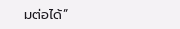มต่อได้”